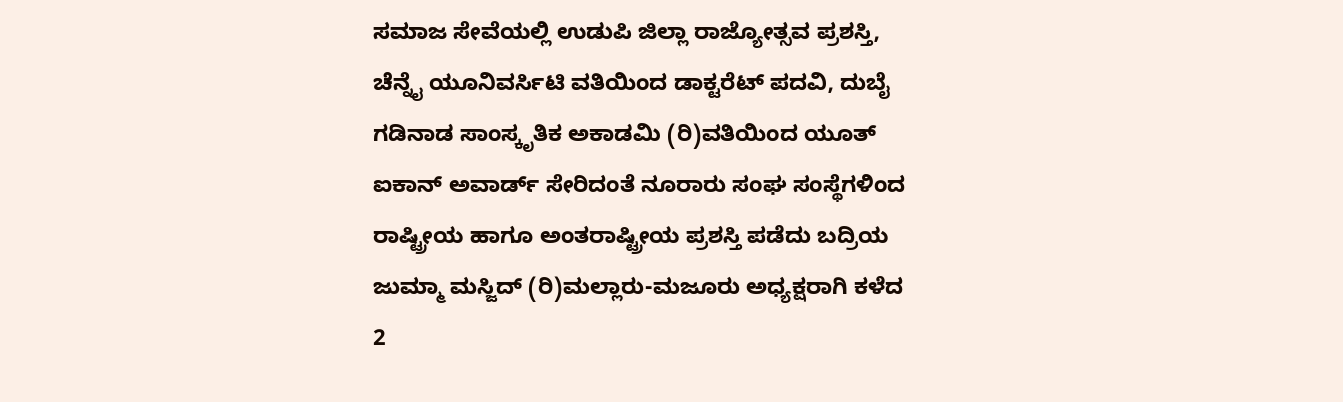ಸಮಾಜ ಸೇವೆಯಲ್ಲಿ ಉಡುಪಿ ಜಿಲ್ಲಾ ರಾಜ್ಯೋತ್ಸವ ಪ್ರಶಸ್ತಿ, ಚೆನ್ನೈ ಯೂನಿವರ್ಸಿಟಿ ವತಿಯಿಂದ ಡಾಕ್ಟರೆಟ್ ಪದವಿ, ದುಬೈ ಗಡಿನಾಡ ಸಾಂಸ್ಕೃತಿಕ ಅಕಾಡಮಿ (ರಿ)ವತಿಯಿಂದ ಯೂತ್ ಐಕಾನ್ ಅವಾರ್ಡ್ ಸೇರಿದಂತೆ ನೂರಾರು ಸಂಘ ಸಂಸ್ಥೆಗಳಿಂದ ರಾಷ್ಟ್ರೀಯ ಹಾಗೂ ಅಂತರಾಷ್ಟ್ರೀಯ ಪ್ರಶಸ್ತಿ ಪಡೆದು ಬದ್ರಿಯ ಜುಮ್ಮಾ ಮಸ್ಜಿದ್ (ರಿ)ಮಲ್ಲಾರು-ಮಜೂರು ಅಧ್ಯಕ್ಷರಾಗಿ ಕಳೆದ 2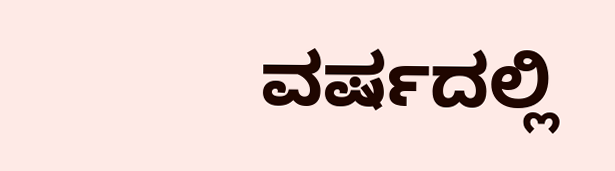ವರ್ಷದಲ್ಲಿ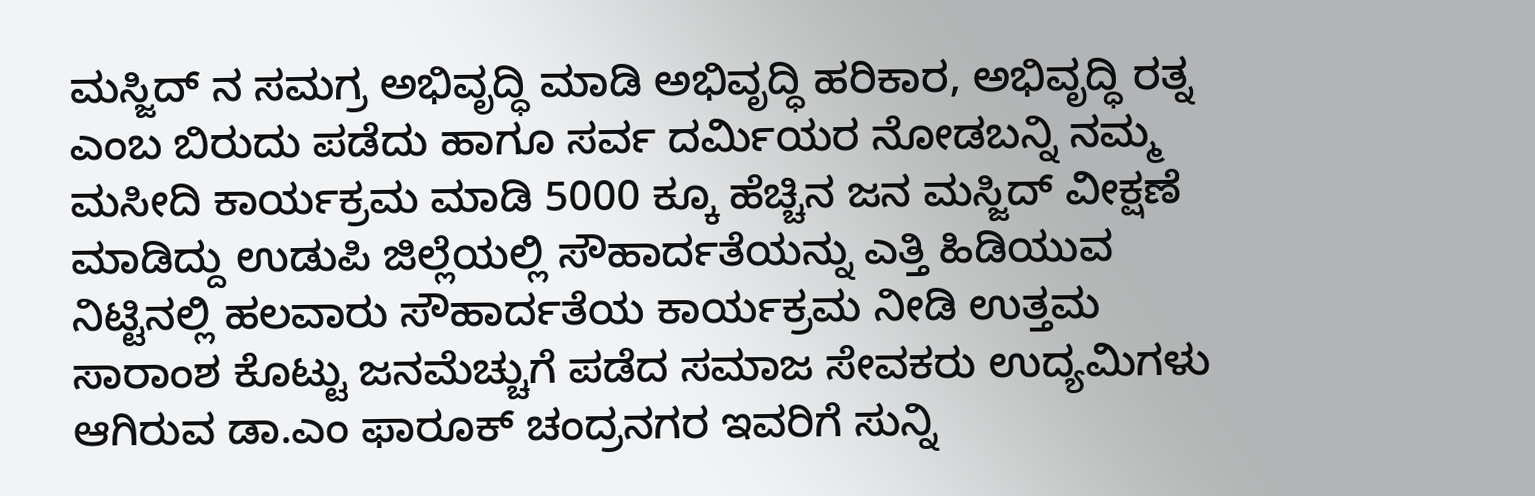ಮಸ್ಜಿದ್ ನ ಸಮಗ್ರ ಅಭಿವೃದ್ಧಿ ಮಾಡಿ ಅಭಿವೃದ್ಧಿ ಹರಿಕಾರ, ಅಭಿವೃದ್ಧಿ ರತ್ನ ಎಂಬ ಬಿರುದು ಪಡೆದು ಹಾಗೂ ಸರ್ವ ದರ್ಮಿಯರ ನೋಡಬನ್ನಿ ನಮ್ಮ ಮಸೀದಿ ಕಾರ್ಯಕ್ರಮ ಮಾಡಿ 5000 ಕ್ಕೂ ಹೆಚ್ಚಿನ ಜನ ಮಸ್ಜಿದ್ ವೀಕ್ಷಣೆ ಮಾಡಿದ್ದು ಉಡುಪಿ ಜಿಲ್ಲೆಯಲ್ಲಿ ಸೌಹಾರ್ದತೆಯನ್ನು ಎತ್ತಿ ಹಿಡಿಯುವ ನಿಟ್ಟಿನಲ್ಲಿ ಹಲವಾರು ಸೌಹಾರ್ದತೆಯ ಕಾರ್ಯಕ್ರಮ ನೀಡಿ ಉತ್ತಮ ಸಾರಾಂಶ ಕೊಟ್ಟು ಜನಮೆಚ್ಚುಗೆ ಪಡೆದ ಸಮಾಜ ಸೇವಕರು ಉದ್ಯಮಿಗಳು ಆಗಿರುವ ಡಾ.ಎಂ ಫಾರೂಕ್ ಚಂದ್ರನಗರ ಇವರಿಗೆ ಸುನ್ನಿ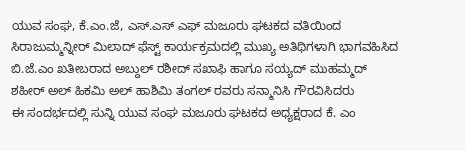ಯುವ ಸಂಘ, ಕೆ.ಎಂ.ಜೆ, ಎಸ್.ಎಸ್ ಎಫ್ ಮಜೂರು ಘಟಕದ ವತಿಯಿಂದ ಸಿರಾಜುಮ್ಮನ್ನೀರ್ ಮಿಲಾದ್ ಫೆಸ್ಟ್ ಕಾರ್ಯಕ್ರಮದಲ್ಲಿ ಮುಖ್ಯ ಅತಿಥಿಗಳಾಗಿ ಭಾಗವಹಿಸಿದ ಬಿ.ಜೆ.ಎಂ ಖತೀಬರಾದ ಅಬ್ದುಲ್ ರಶೀದ್ ಸಖಾಫಿ ಹಾಗೂ ಸಯ್ಯದ್ ಮುಹಮ್ಮದ್ ಶಹೀರ್ ಅಲ್ ಹಿಕಮಿ ಅಲ್ ಹಾಶಿಮಿ ತಂಗಲ್ ರವರು ಸನ್ಮಾನಿಸಿ ಗೌರವಿಸಿದರು
ಈ ಸಂದರ್ಭದಲ್ಲಿ ಸುನ್ನಿ ಯುವ ಸಂಘ ಮಜೂರು ಘಟಕದ ಅಧ್ಯಕ್ಷರಾದ ಕೆ. ಎಂ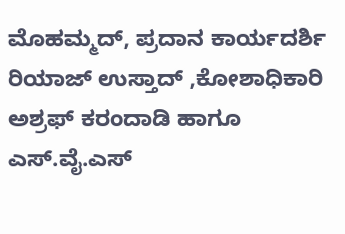ಮೊಹಮ್ಮದ್, ಪ್ರದಾನ ಕಾರ್ಯದರ್ಶಿ ರಿಯಾಜ್ ಉಸ್ತಾದ್ ,ಕೋಶಾಧಿಕಾರಿ ಅಶ್ರಫ್ ಕರಂದಾಡಿ ಹಾಗೂ ಎಸ್.ವೈ.ಎಸ್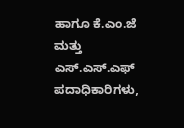ಹಾಗೂ ಕೆ.ಎಂ.ಜೆ ಮತ್ತು ಎಸ್.ಎಸ್.ಎಫ್ ಪದಾಧಿಕಾರಿಗಳು,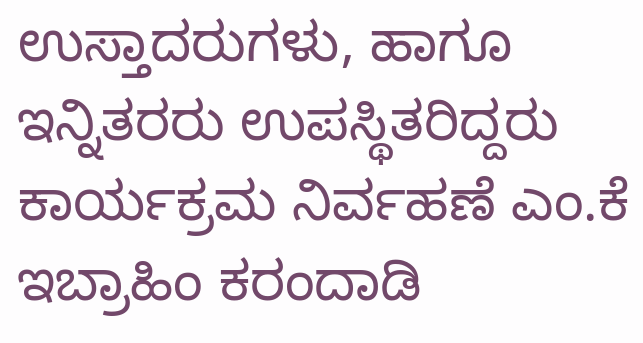ಉಸ್ತಾದರುಗಳು, ಹಾಗೂ ಇನ್ನಿತರರು ಉಪಸ್ಥಿತರಿದ್ದರು
ಕಾರ್ಯಕ್ರಮ ನಿರ್ವಹಣೆ ಎಂ.ಕೆ ಇಬ್ರಾಹಿಂ ಕರಂದಾಡಿ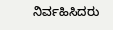ನಿರ್ವಹಿಸಿದರು